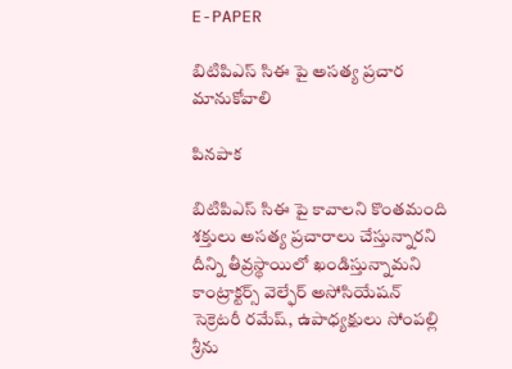E-PAPER

బిటిపిఎస్ సిఈ పై అసత్య ప్రచార మానుకోవాలి

పినపాక

బిటిపిఎస్ సిఈ పై కావాలని కొంతమంది శక్తులు అసత్య ప్రచారాలు చేస్తున్నారని దీన్ని తీవ్రస్థాయిలో ఖండిస్తున్నామని కాంట్రాక్టర్స్ వెల్ఫేర్ అసోసియేషన్ సెక్రెటరీ రమేష్, ఉపాధ్యక్షులు సోంపల్లి శ్రీను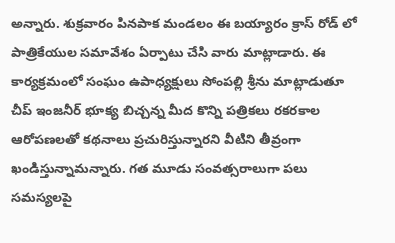అన్నారు. శుక్రవారం పినపాక మండలం ఈ బయ్యారం క్రాస్ రోడ్ లో పాత్రికేయుల సమావేశం ఏర్పాటు చేసి వారు మాట్లాడారు. ఈ కార్యక్రమంలో సంఘం ఉపాధ్యక్షులు సోంపల్లి శ్రీను మాట్లాడుతూ చీప్ ఇంజనీర్ భూక్య బిచ్చన్న మీద కొన్ని పత్రికలు రకరకాల ఆరోపణలతో కథనాలు ప్రచురిస్తున్నారని వీటిని తీవ్రంగా ఖండిస్తున్నామన్నారు. గత మూడు సంవత్సరాలుగా పలు సమస్యలపై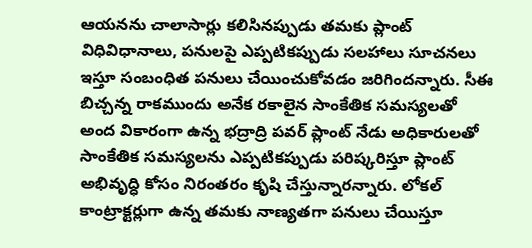ఆయనను చాలాసార్లు కలిసినప్పుడు తమకు ప్లాంట్ విధివిధానాలు, పనులపై ఎప్పటికప్పుడు సలహాలు సూచనలు ఇస్తూ సంబంధిత పనులు చేయించుకోవడం జరిగిందన్నారు. సీఈ బిచ్చన్న రాకముందు అనేక రకాలైన సాంకేతిక సమస్యలతో అంద వికారంగా ఉన్న భద్రాద్రి పవర్ ప్లాంట్ నేడు అధికారులతో సాంకేతిక సమస్యలను ఎప్పటికప్పుడు పరిష్కరిస్తూ ప్లాంట్ అభివృద్ధి కోసం నిరంతరం కృషి చేస్తున్నారన్నారు. లోకల్ కాంట్రాక్టర్లుగా ఉన్న తమకు నాణ్యతగా పనులు చేయిస్తూ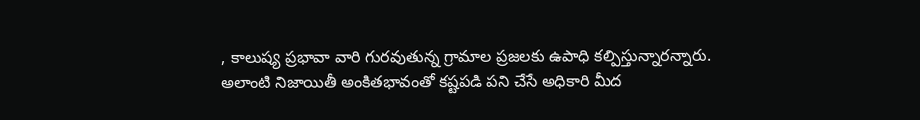, కాలుష్య ప్రభావా వారి గురవుతున్న గ్రామాల ప్రజలకు ఉపాధి కల్పిస్తున్నారన్నారు. అలాంటి నిజాయితీ అంకితభావంతో కష్టపడి పని చేసే అధికారి మీద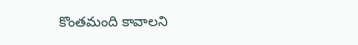కొంతమంది కావాలని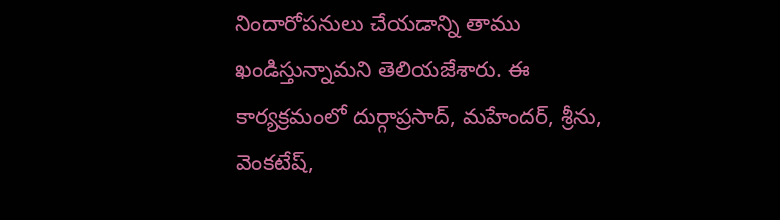నిందారోపనులు చేయడాన్ని తాము ఖండిస్తున్నామని తెలియజేశారు. ఈ కార్యక్రమంలో దుర్గాప్రసాద్, మహేందర్, శ్రీను, వెంకటేష్,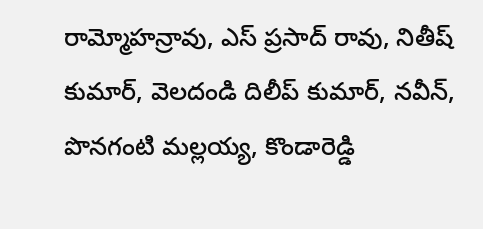రామ్మోహన్రావు, ఎస్ ప్రసాద్ రావు, నితీష్ కుమార్, వెలదండి దిలీప్ కుమార్, నవీన్, పొనగంటి మల్లయ్య, కొండారెడ్డి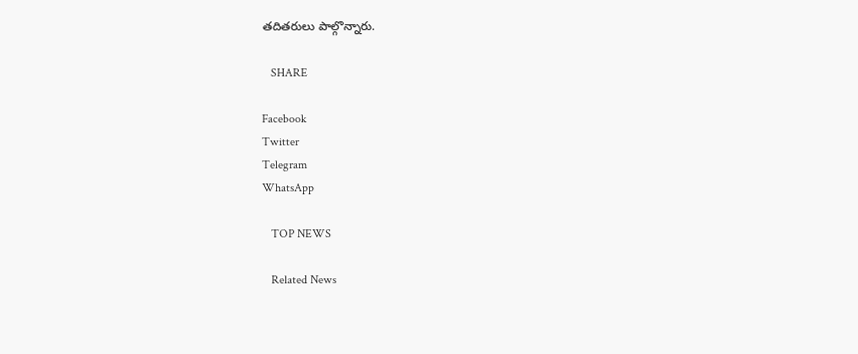తదితరులు పాల్గొన్నారు.

   SHARE

Facebook
Twitter
Telegram
WhatsApp

   TOP NEWS

   Related News